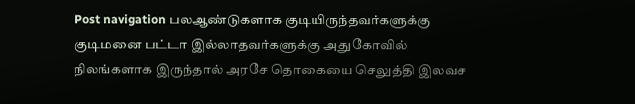Post navigation பலஆண்டுகளாக குடியிருந்தவர்களுக்கு குடிமனை பட்டா இல்லாதவர்களுக்கு அதுகோவில் நிலங்களாக இருந்தால் அரசே தொகையை செலுத்தி இலவச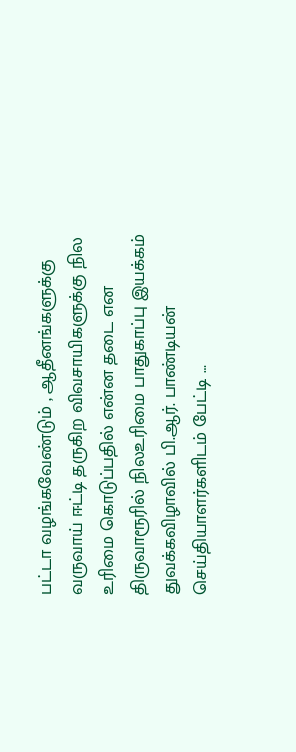பட்டா வழங்கவேண்டும் , ஆதீனங்களுக்கு வருவாய் ஈட்டி தருகிற விவசாயிகளுக்கு நில உரிமை கொடுப்பதில் என்ன தடை என திருவாரூரில் நிலஉரிமை பாதுகாப்பு இயக்கம் துவக்கவிழாவில் பி.ஆர். பாண்டியன் செய்தியாளர்களிடம் பேட்டி …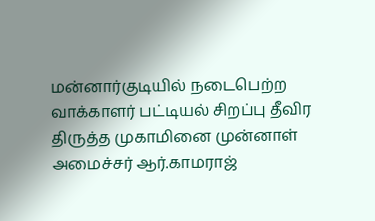மன்னார்குடியில் நடைபெற்ற வாக்காளர் பட்டியல் சிறப்பு தீவிர திருத்த முகாமினை முன்னாள் அமைச்சர் ஆர்.காமராஜ்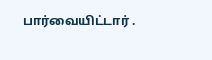பார்வையிட்டார் .